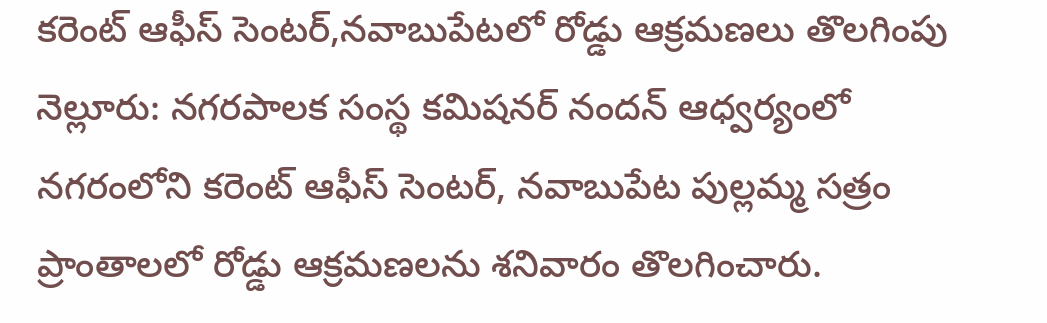కరెంట్ ఆఫీస్ సెంటర్,నవాబుపేటలో రోడ్డు ఆక్రమణలు తొలగింపు
నెల్లూరు: నగరపాలక సంస్థ కమిషనర్ నందన్ ఆధ్వర్యంలో నగరంలోని కరెంట్ ఆఫీస్ సెంటర్, నవాబుపేట పుల్లమ్మ సత్రం ప్రాంతాలలో రోడ్డు ఆక్రమణలను శనివారం తొలగించారు.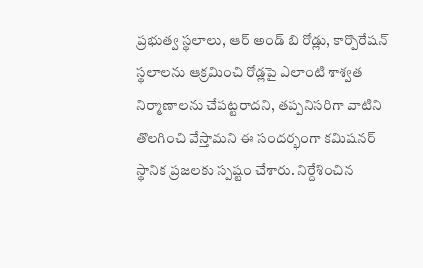ప్రభుత్వ స్థలాలు, ఆర్ అండ్ బి రోడ్లు, కార్పొరేషన్ స్థలాలను ఆక్రమించి రోడ్లపై ఎలాంటి శాశ్వత నిర్మాణాలను చేపట్టరాదని, తప్పనిసరిగా వాటిని తొలగించి వేస్తామని ఈ సందర్భంగా కమిషనర్ స్థానిక ప్రజలకు స్పష్టం చేశారు. నిర్దేశించిన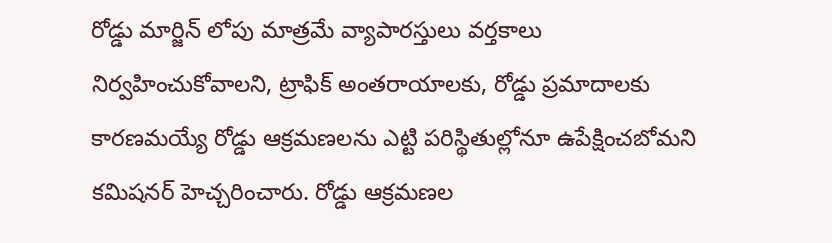రోడ్డు మార్జిన్ లోపు మాత్రమే వ్యాపారస్తులు వర్తకాలు నిర్వహించుకోవాలని, ట్రాఫిక్ అంతరాయాలకు, రోడ్డు ప్రమాదాలకు కారణమయ్యే రోడ్డు ఆక్రమణలను ఎట్టి పరిస్థితుల్లోనూ ఉపేక్షించబోమని కమిషనర్ హెచ్చరించారు. రోడ్డు ఆక్రమణల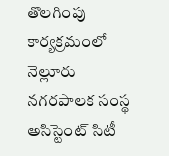తొలగింపు కార్యక్రమంలో నెల్లూరు నగరపాలక సంస్థ అసిస్టెంట్ సిటీ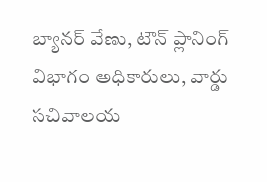బ్యానర్ వేణు, టౌన్ ప్లానింగ్ విభాగం అధికారులు, వార్డు సచివాలయ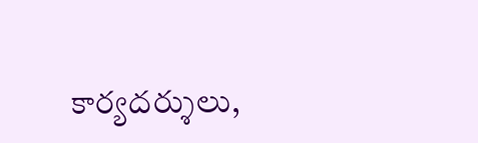కార్యదర్శులు,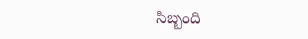సిబ్బంది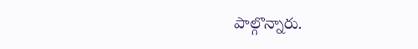పాల్గొన్నారు.